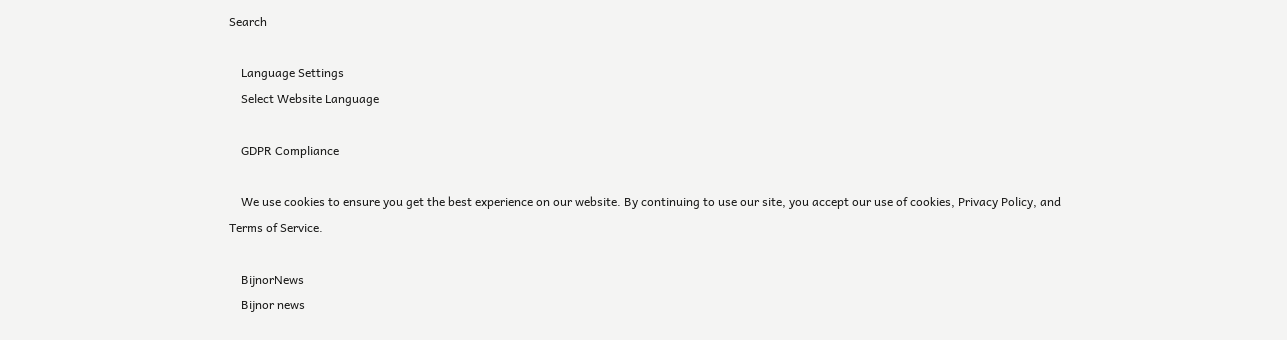Search

    Language Settings
    Select Website Language

    GDPR Compliance

    We use cookies to ensure you get the best experience on our website. By continuing to use our site, you accept our use of cookies, Privacy Policy, and Terms of Service.

    BijnorNews
    Bijnor news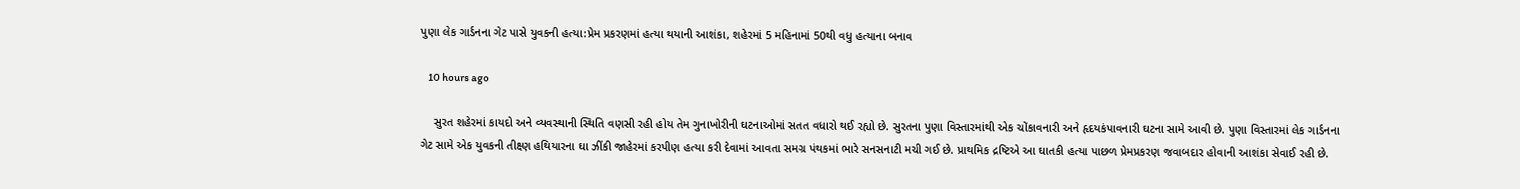પુણા લેક ગાર્ડનના ગેટ પાસે યુવકની હત્યા:પ્રેમ પ્રકરણમાં હત્યા થયાની આશંકા, શહેરમાં 5 મહિનામાં 50થી વધુ હત્યાના બનાવ

    10 hours ago

    સુરત શહેરમાં કાયદો અને વ્યવસ્થાની સ્થિતિ વણસી રહી હોય તેમ ગુનાખોરીની ઘટનાઓમાં સતત વધારો થઈ રહ્યો છે. સુરતના પુણા વિસ્તારમાંથી એક ચોંકાવનારી અને હૃદયકંપાવનારી ઘટના સામે આવી છે. પુણા વિસ્તારમાં લેક ગાર્ડનના ગેટ સામે એક યુવકની તીક્ષ્ણ હથિયારના ઘા ઝીંકી જાહેરમાં કરપીણ હત્યા કરી દેવામાં આવતા સમગ્ર પંથકમાં ભારે સનસનાટી મચી ગઈ છે. પ્રાથમિક દ્રષ્ટિએ આ ઘાતકી હત્યા પાછળ પ્રેમપ્રકરણ જવાબદાર હોવાની આશંકા સેવાઈ રહી છે.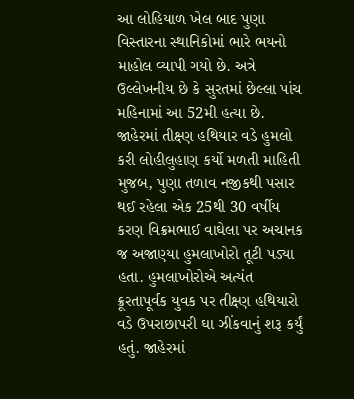આ લોહિયાળ ખેલ બાદ પુણા વિસ્તારના સ્થાનિકોમાં ભારે ભયનો માહોલ વ્યાપી ગયો છે. અત્રે ઉલ્લેખનીય છે કે સુરતમાં છેલ્લા પાંચ મહિનામાં આ 52મી હત્યા છે. જાહેરમાં તીક્ષ્ણ હથિયાર વડે હુમલો કરી લોહીલુહાણ કર્યો મળતી માહિતી મુજબ, પુણા તળાવ નજીકથી પસાર થઈ રહેલા એક 25થી 30 વર્ષીય કરણ વિક્રમભાઈ વાઘેલા પર અચાનક જ અજાણ્યા હુમલાખોરો તૂટી પડ્યા હતા. હુમલાખોરોએ અત્યંત ક્રૂરતાપૂર્વક યુવક પર તીક્ષ્ણ હથિયારો વડે ઉપરાછાપરી ઘા ઝીંકવાનું શરૂ કર્યું હતું. જાહેરમાં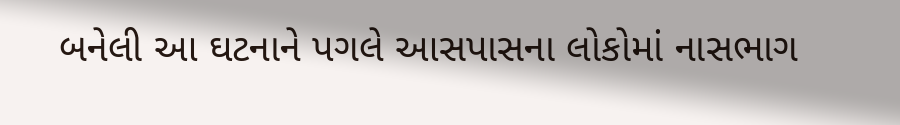બનેલી આ ઘટનાને પગલે આસપાસના લોકોમાં નાસભાગ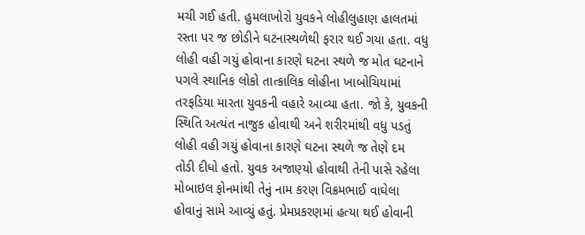મચી ગઈ હતી. હુમલાખોરો યુવકને લોહીલુહાણ હાલતમાં રસ્તા પર જ છોડીને ઘટનાસ્થળેથી ફરાર થઈ ગયા હતા. વધુ લોહી વહી ગયું હોવાના કારણે ઘટના સ્થળે જ મોત ઘટનાને પગલે સ્થાનિક લોકો તાત્કાલિક લોહીના ખાબોચિયામાં તરફડિયા મારતા યુવકની વહારે આવ્યા હતા. જો કે, યુવકની સ્થિતિ અત્યંત નાજુક હોવાથી અને શરીરમાંથી વધુ પડતું લોહી વહી ગયું હોવાના કારણે ઘટના સ્થળે જ તેણે દમ તોડી દીધો હતો. યુવક અજાણ્યો હોવાથી તેની પાસે રહેલા મોબાઇલ ફોનમાંથી તેનું નામ કરણ વિક્રમભાઈ વાઘેલા હોવાનું સામે આવ્યું હતું. પ્રેમપ્રકરણમાં હત્યા થઈ હોવાની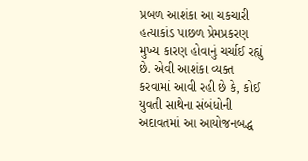પ્રબળ આશંકા આ ચકચારી હત્યાકાંડ પાછળ પ્રેમપ્રકરણ મુખ્ય કારણ હોવાનું ચર્ચાઈ રહ્યું છે. એવી આશંકા વ્યક્ત કરવામાં આવી રહી છે કે, કોઈ યુવતી સાથેના સંબંધોની અદાવતમાં આ આયોજનબદ્ધ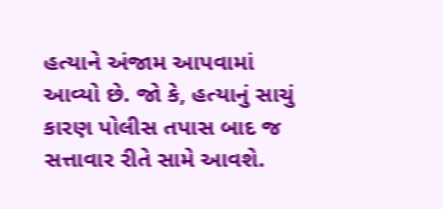હત્યાને અંજામ આપવામાં આવ્યો છે. જો કે, હત્યાનું સાચું કારણ પોલીસ તપાસ બાદ જ સત્તાવાર રીતે સામે આવશે.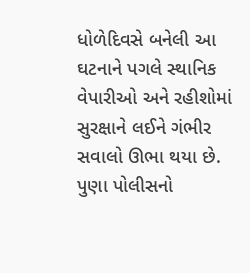ધોળેદિવસે બનેલી આ ઘટનાને પગલે સ્થાનિક વેપારીઓ અને રહીશોમાં સુરક્ષાને લઈને ગંભીર સવાલો ઊભા થયા છે. પુણા પોલીસનો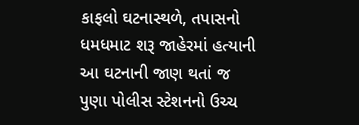કાફલો ઘટનાસ્થળે, તપાસનો ધમધમાટ શરૂ જાહેરમાં હત્યાની આ ઘટનાની જાણ થતાં જ પુણા પોલીસ સ્ટેશનનો ઉચ્ચ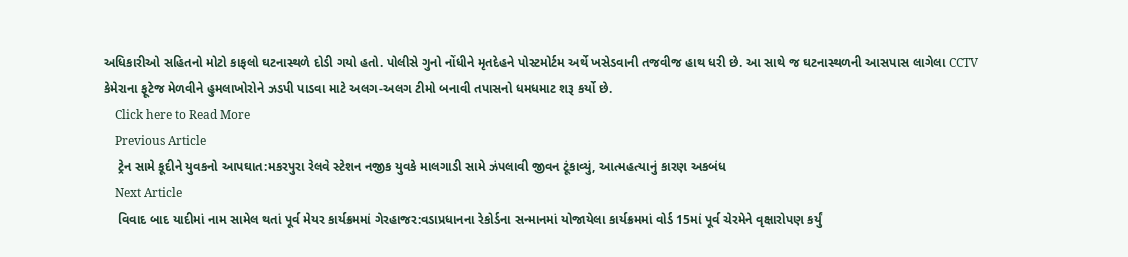અધિકારીઓ સહિતનો મોટો કાફલો ઘટનાસ્થળે દોડી ગયો હતો. પોલીસે ગુનો નોંધીને મૃતદેહને પોસ્ટમોર્ટમ અર્થે ખસેડવાની તજવીજ હાથ ધરી છે. આ સાથે જ ઘટનાસ્થળની આસપાસ લાગેલા CCTV કેમેરાના ફૂટેજ મેળવીને હુમલાખોરોને ઝડપી પાડવા માટે અલગ-અલગ ટીમો બનાવી તપાસનો ધમધમાટ શરૂ કર્યો છે.
    Click here to Read More
    Previous Article
    ટ્રેન સામે કૂદીને યુવકનો આપઘાત:મકરપુરા રેલવે સ્ટેશન નજીક યુવકે માલગાડી સામે ઝંપલાવી જીવન ટૂંકાવ્યું, આત્મહત્યાનું કારણ અકબંધ
    Next Article
    વિવાદ બાદ યાદીમાં નામ સામેલ થતાં પૂર્વ મેયર કાર્યક્રમમાં ગેરહાજર:વડાપ્રધાનના રેકોર્ડના સન્માનમાં યોજાયેલા કાર્યક્રમમાં વોર્ડ 15માં પૂર્વ ચેરમેને વૃક્ષારોપણ કર્યું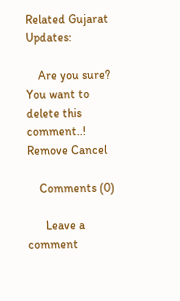Related Gujarat Updates:

    Are you sure? You want to delete this comment..! Remove Cancel

    Comments (0)

      Leave a comment